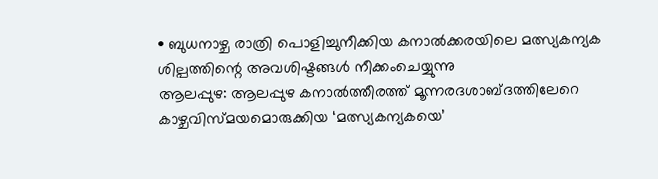• ബുധനാഴ്ച രാത്രി പൊളിച്ചുനീക്കിയ കനാൽക്കരയിലെ മത്സ്യകന്യക ശില്പത്തിന്റെ അവശിഷ്ടങ്ങൾ നീക്കംചെയ്യുന്നു
ആലപ്പുഴ: ആലപ്പുഴ കനാൽത്തീരത്ത് മൂന്നരദശാബ്ദത്തിലേറെ കാഴ്ചവിസ്മയമൊരുക്കിയ ‘മത്സ്യകന്യകയെ’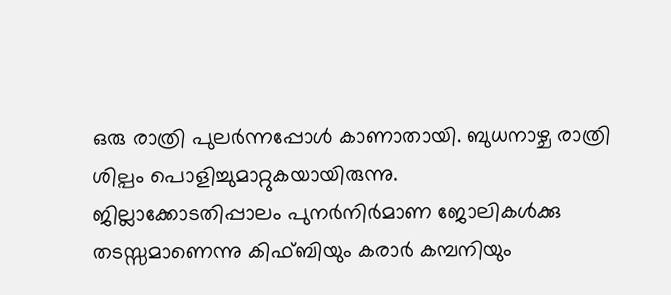ഒരു രാത്രി പുലർന്നപ്പോൾ കാണാതായി. ബുധനാഴ്ച രാത്രി ശില്പം പൊളിച്ചുമാറ്റുകയായിരുന്നു.
ജില്ലാക്കോടതിപ്പാലം പുനർനിർമാണ ജോലികൾക്കു തടസ്സമാണെന്നു കിഫ്ബിയും കരാർ കമ്പനിയും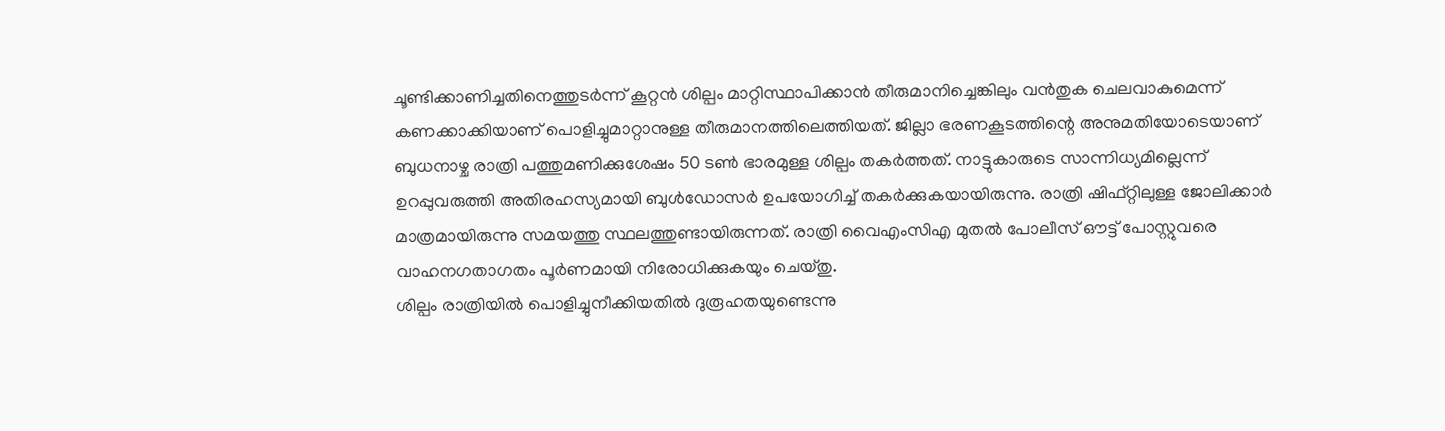ചൂണ്ടിക്കാണിച്ചതിനെത്തുടർന്ന് കൂറ്റൻ ശില്പം മാറ്റിസ്ഥാപിക്കാൻ തീരുമാനിച്ചെങ്കിലും വൻതുക ചെലവാകുമെന്ന് കണക്കാക്കിയാണ് പൊളിച്ചുമാറ്റാനുള്ള തീരുമാനത്തിലെത്തിയത്. ജില്ലാ ഭരണകൂടത്തിന്റെ അനുമതിയോടെയാണ് ബുധനാഴ്ച രാത്രി പത്തുമണിക്കുശേഷം 50 ടൺ ഭാരമുള്ള ശില്പം തകർത്തത്. നാട്ടുകാരുടെ സാന്നിധ്യമില്ലെന്ന് ഉറപ്പുവരുത്തി അതിരഹസ്യമായി ബുൾഡോസർ ഉപയോഗിച്ച് തകർക്കുകയായിരുന്നു. രാത്രി ഷിഫ്റ്റിലുള്ള ജോലിക്കാർ മാത്രമായിരുന്നു സമയത്തു സ്ഥലത്തുണ്ടായിരുന്നത്. രാത്രി വൈഎംസിഎ മുതൽ പോലീസ് ഔട്ട് പോസ്റ്റുവരെ വാഹനഗതാഗതം പൂർണമായി നിരോധിക്കുകയും ചെയ്തു.
ശില്പം രാത്രിയിൽ പൊളിച്ചുനീക്കിയതിൽ ദുരൂഹതയുണ്ടെന്നു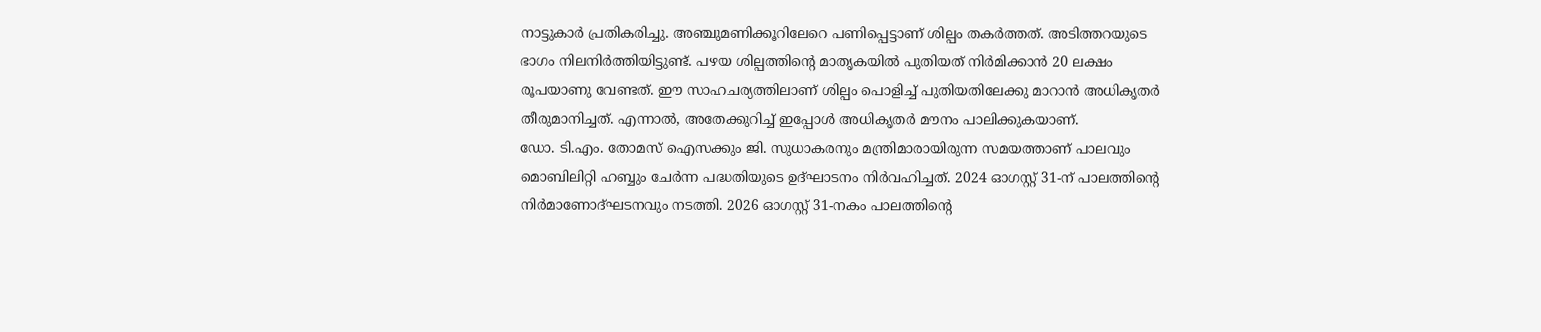നാട്ടുകാർ പ്രതികരിച്ചു. അഞ്ചുമണിക്കൂറിലേറെ പണിപ്പെട്ടാണ് ശില്പം തകർത്തത്. അടിത്തറയുടെ ഭാഗം നിലനിർത്തിയിട്ടുണ്ട്. പഴയ ശില്പത്തിന്റെ മാതൃകയിൽ പുതിയത് നിർമിക്കാൻ 20 ലക്ഷം രൂപയാണു വേണ്ടത്. ഈ സാഹചര്യത്തിലാണ് ശില്പം പൊളിച്ച് പുതിയതിലേക്കു മാറാൻ അധികൃതർ തീരുമാനിച്ചത്. എന്നാൽ, അതേക്കുറിച്ച് ഇപ്പോൾ അധികൃതർ മൗനം പാലിക്കുകയാണ്.
ഡോ. ടി.എം. തോമസ് ഐസക്കും ജി. സുധാകരനും മന്ത്രിമാരായിരുന്ന സമയത്താണ് പാലവും മൊബിലിറ്റി ഹബ്ബും ചേർന്ന പദ്ധതിയുടെ ഉദ്ഘാടനം നിർവഹിച്ചത്. 2024 ഓഗസ്റ്റ് 31-ന് പാലത്തിന്റെ നിർമാണോദ്ഘടനവും നടത്തി. 2026 ഓഗസ്റ്റ് 31-നകം പാലത്തിന്റെ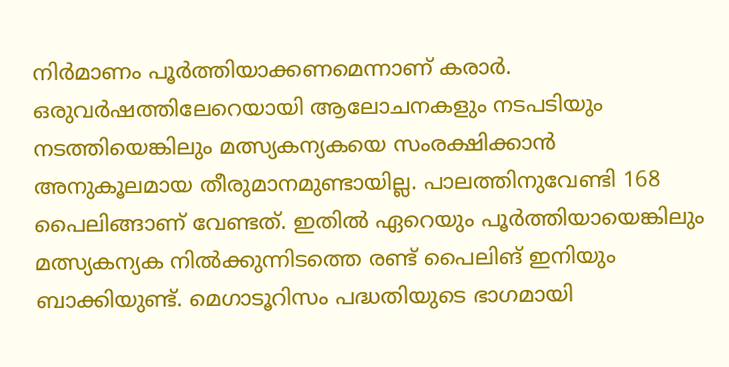നിർമാണം പൂർത്തിയാക്കണമെന്നാണ് കരാർ.
ഒരുവർഷത്തിലേറെയായി ആലോചനകളും നടപടിയും നടത്തിയെങ്കിലും മത്സ്യകന്യകയെ സംരക്ഷിക്കാൻ അനുകൂലമായ തീരുമാനമുണ്ടായില്ല. പാലത്തിനുവേണ്ടി 168 പൈലിങ്ങാണ് വേണ്ടത്. ഇതിൽ ഏറെയും പൂർത്തിയായെങ്കിലും മത്സ്യകന്യക നിൽക്കുന്നിടത്തെ രണ്ട് പൈലിങ് ഇനിയും ബാക്കിയുണ്ട്. മെഗാടൂറിസം പദ്ധതിയുടെ ഭാഗമായി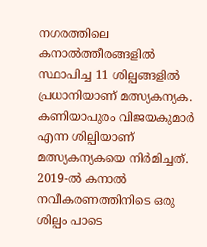നഗരത്തിലെ കനാൽത്തീരങ്ങളിൽ സ്ഥാപിച്ച 11 ശില്പങ്ങളിൽ പ്രധാനിയാണ് മത്സ്യകന്യക. കണിയാപുരം വിജയകുമാർ എന്ന ശില്പിയാണ് മത്സ്യകന്യകയെ നിർമിച്ചത്. 2019-ൽ കനാൽ നവീകരണത്തിനിടെ ഒരു ശില്പം പാടെ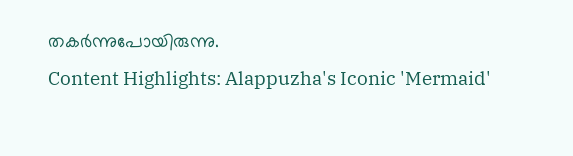തകർന്നുപോയിരുന്നു.
Content Highlights: Alappuzha's Iconic 'Mermaid'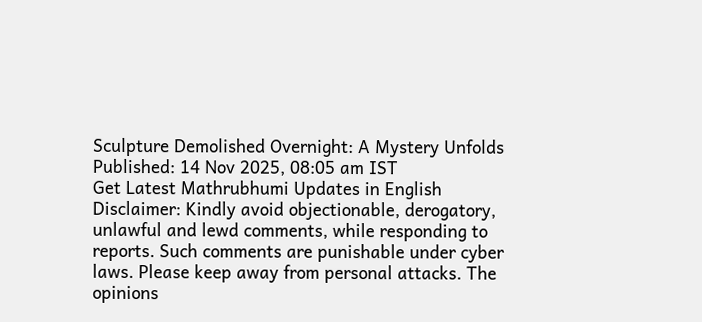Sculpture Demolished Overnight: A Mystery Unfolds
Published: 14 Nov 2025, 08:05 am IST
Get Latest Mathrubhumi Updates in English
Disclaimer: Kindly avoid objectionable, derogatory, unlawful and lewd comments, while responding to reports. Such comments are punishable under cyber laws. Please keep away from personal attacks. The opinions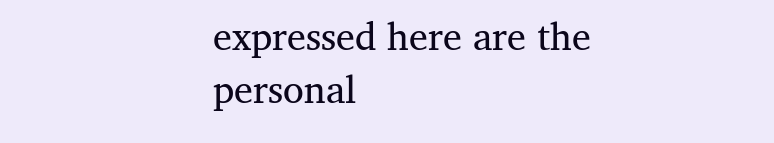expressed here are the personal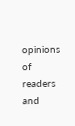opinions of readers and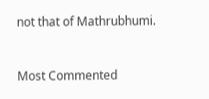not that of Mathrubhumi.


Most Commented